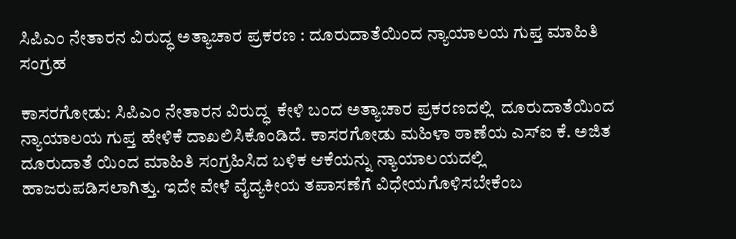ಸಿಪಿಎಂ ನೇತಾರನ ವಿರುದ್ಧ ಅತ್ಯಾಚಾರ ಪ್ರಕರಣ : ದೂರುದಾತೆಯಿಂದ ನ್ಯಾಯಾಲಯ ಗುಪ್ತ ಮಾಹಿತಿ ಸಂಗ್ರಹ

ಕಾಸರಗೋಡು: ಸಿಪಿಎಂ ನೇತಾರನ ವಿರುದ್ಧ  ಕೇಳಿ ಬಂದ ಅತ್ಯಾಚಾರ ಪ್ರಕರಣದಲ್ಲಿ  ದೂರುದಾತೆಯಿಂದ ನ್ಯಾಯಾಲಯ ಗುಪ್ತ ಹೇಳಿಕೆ ದಾಖಲಿಸಿಕೊಂಡಿದೆ. ಕಾಸರಗೋಡು ಮಹಿಳಾ ಠಾಣೆಯ ಎಸ್‌ಐ ಕೆ. ಅಜಿತ ದೂರುದಾತೆ ಯಿಂದ ಮಾಹಿತಿ ಸಂಗ್ರಹಿಸಿದ ಬಳಿಕ ಆಕೆಯನ್ನು ನ್ಯಾಯಾಲಯದಲ್ಲಿ ಹಾಜರುಪಡಿಸಲಾಗಿತ್ತು. ಇದೇ ವೇಳೆ ವೈದ್ಯಕೀಯ ತಪಾಸಣೆಗೆ ವಿಧೇಯಗೊಳಿಸಬೇಕೆಂಬ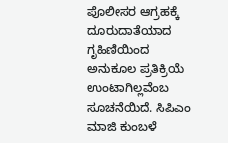ಪೊಲೀಸರ ಆಗ್ರಹಕ್ಕೆ ದೂರುದಾತೆಯಾದ ಗೃಹಿಣಿಯಿಂದ ಅನುಕೂಲ ಪ್ರತಿಕ್ರಿಯೆ  ಉಂಟಾಗಿಲ್ಲವೆಂಬ ಸೂಚನೆಯಿದೆ. ಸಿಪಿಎಂ ಮಾಜಿ ಕುಂಬಳೆ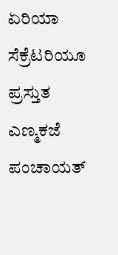ಏರಿಯಾ ಸೆಕ್ರೆಟರಿಯೂ ಪ್ರಸ್ತುತ ಎಣ್ಮಕಜೆ ಪಂಚಾಯತ್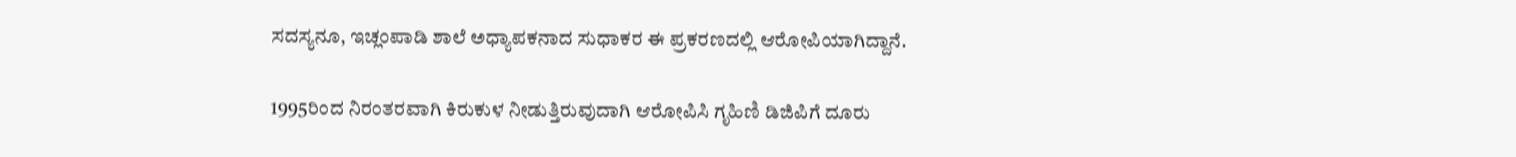ಸದಸ್ಯನೂ, ಇಚ್ಲಂಪಾಡಿ ಶಾಲೆ ಅಧ್ಯಾಪಕನಾದ ಸುಧಾಕರ ಈ ಪ್ರಕರಣದಲ್ಲಿ ಆರೋಪಿಯಾಗಿದ್ದಾನೆ.

1995ರಿಂದ ನಿರಂತರವಾಗಿ ಕಿರುಕುಳ ನೀಡುತ್ತಿರುವುದಾಗಿ ಆರೋಪಿಸಿ ಗೃಹಿಣಿ ಡಿಜಿಪಿಗೆ ದೂರು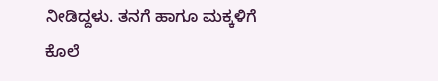ನೀಡಿದ್ದಳು. ತನಗೆ ಹಾಗೂ ಮಕ್ಕಳಿಗೆ ಕೊಲೆ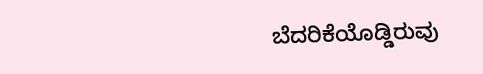ಬೆದರಿಕೆಯೊಡ್ಡಿರುವು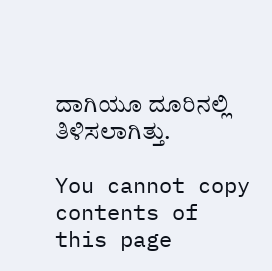ದಾಗಿಯೂ ದೂರಿನಲ್ಲಿ ತಿಳಿಸಲಾಗಿತ್ತು.

You cannot copy contents of this page